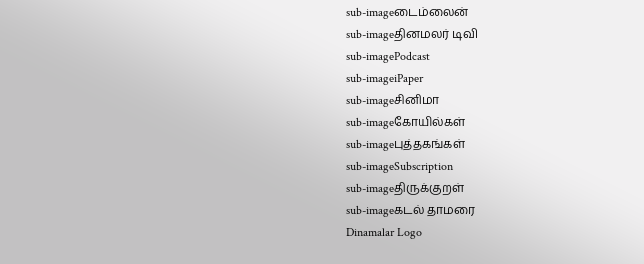sub-imageடைம்லைன்
sub-imageதினமலர் டிவி
sub-imagePodcast
sub-imageiPaper
sub-imageசினிமா
sub-imageகோயில்கள்
sub-imageபுத்தகங்கள்
sub-imageSubscription
sub-imageதிருக்குறள்
sub-imageகடல் தாமரை
Dinamalar Logo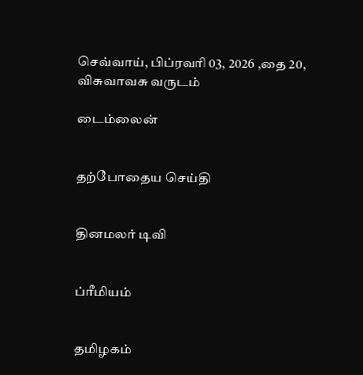செவ்வாய், பிப்ரவரி 03, 2026 ,தை 20, விசுவாவசு வருடம்

டைம்லைன்


தற்போதைய செய்தி


தினமலர் டிவி


ப்ரீமியம்


தமிழகம்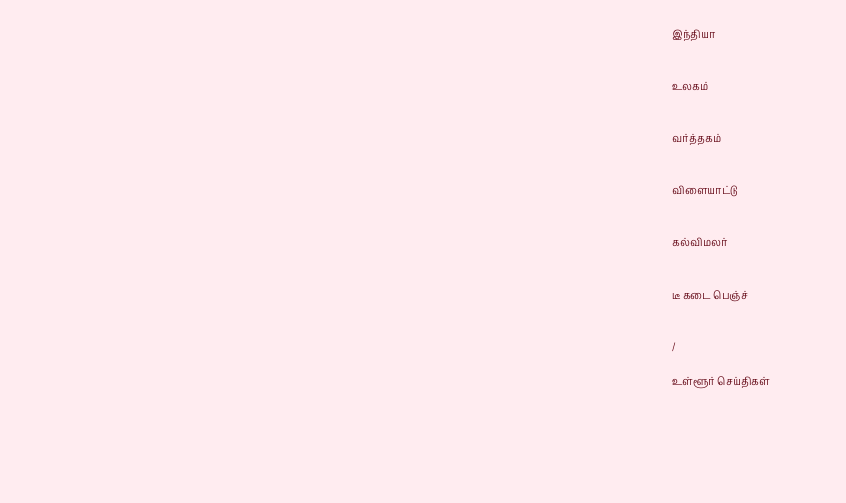இந்தியா


உலகம்


வர்த்தகம்


விளையாட்டு


கல்விமலர்


டீ கடை பெஞ்ச்


/

உள்ளூர் செய்திகள்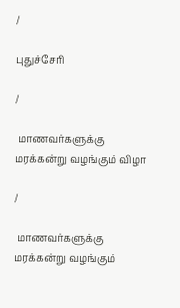/

புதுச்சேரி

/

 மாணவர்களுக்கு மரக்கன்று வழங்கும் விழா

/

 மாணவர்களுக்கு மரக்கன்று வழங்கும்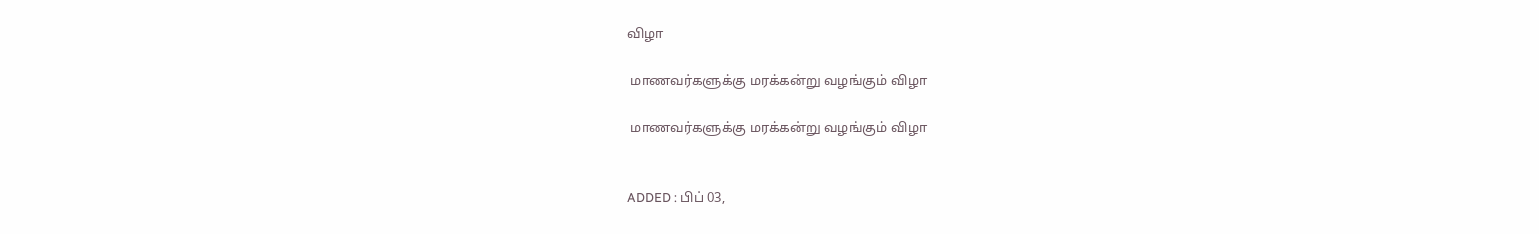விழா

 மாணவர்களுக்கு மரக்கன்று வழங்கும் விழா

 மாணவர்களுக்கு மரக்கன்று வழங்கும் விழா


ADDED : பிப் 03,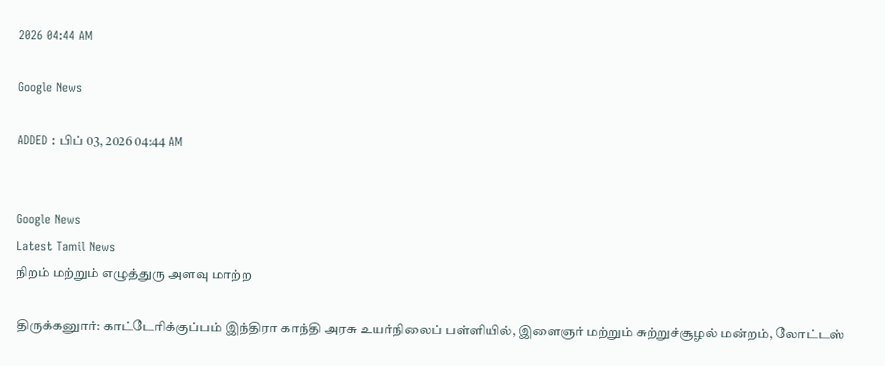2026 04:44 AM

Google News

ADDED : பிப் 03, 2026 04:44 AM


Google News
Latest Tamil News
நிறம் மற்றும் எழுத்துரு அளவு மாற்ற

திருக்கனுார்: காட்டேரிக்குப்பம் இந்திரா காந்தி அரசு உயர்நிலைப் பள்ளியில், இளைஞர் மற்றும் சுற்றுச்சூழல் மன்றம், லோட்டஸ்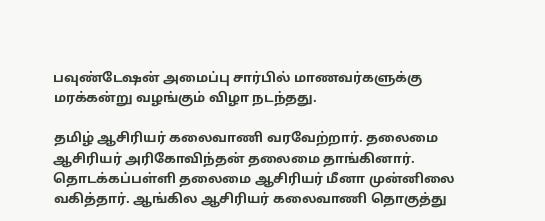பவுண்டேஷன் அமைப்பு சார்பில் மாணவர்களுக்கு மரக்கன்று வழங்கும் விழா நடந்தது.

தமிழ் ஆசிரியர் கலைவாணி வரவேற்றார். தலைமை ஆசிரியர் அரிகோவிந்தன் தலைமை தாங்கினார். தொடக்கப்பள்ளி தலைமை ஆசிரியர் மீனா முன்னிலை வகித்தார். ஆங்கில ஆசிரியர் கலைவாணி தொகுத்து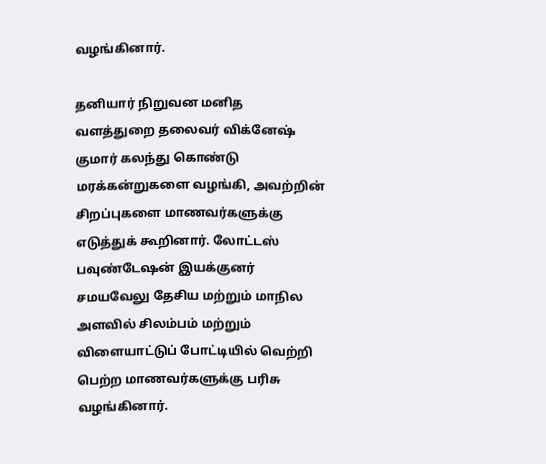வழங்கினார்.

தனியார் நிறுவன மனித வளத்துறை தலைவர் விக்னேஷ் குமார் கலந்து கொண்டு மரக்கன்றுகளை வழங்கி, அவற்றின் சிறப்புகளை மாணவர்களுக்கு எடுத்துக் கூறினார். லோட்டஸ் பவுண்டேஷன் இயக்குனர் சமயவேலு தேசிய மற்றும் மாநில அளவில் சிலம்பம் மற்றும் விளையாட்டுப் போட்டியில் வெற்றி பெற்ற மாணவர்களுக்கு பரிசு வழங்கினார்.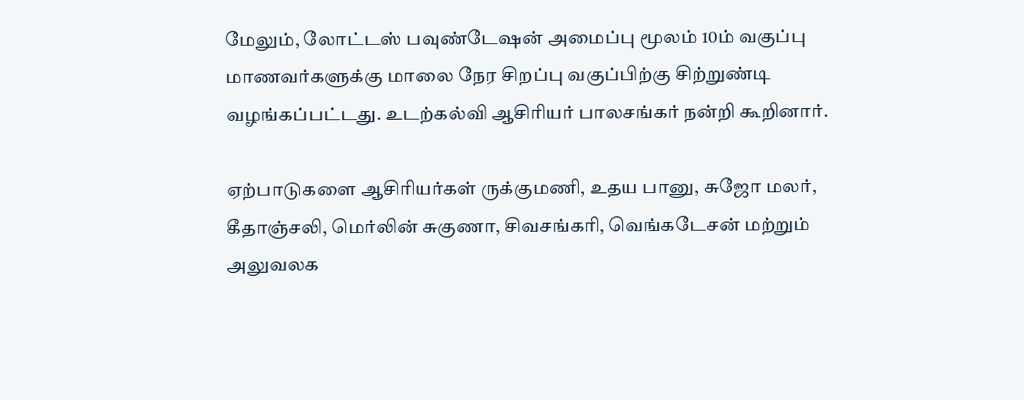மேலும், லோட்டஸ் பவுண்டேஷன் அமைப்பு மூலம் 10ம் வகுப்பு மாணவர்களுக்கு மாலை நேர சிறப்பு வகுப்பிற்கு சிற்றுண்டி வழங்கப்பட்டது. உடற்கல்வி ஆசிரியர் பாலசங்கர் நன்றி கூறினார்.

ஏற்பாடுகளை ஆசிரியர்கள் ருக்குமணி, உதய பானு, சுஜோ மலர், கீதாஞ்சலி, மெர்லின் சுகுணா, சிவசங்கரி, வெங்கடேசன் மற்றும் அலுவலக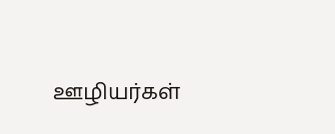ஊழியர்கள்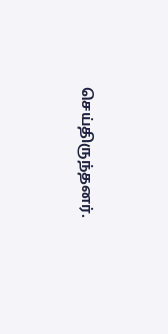செய்திருந்தனர்.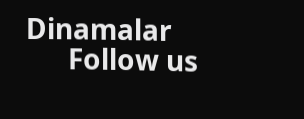Dinamalar
      Follow us